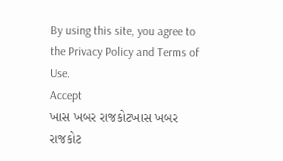By using this site, you agree to the Privacy Policy and Terms of Use.
Accept
ખાસ ખબર રાજકોટખાસ ખબર રાજકોટ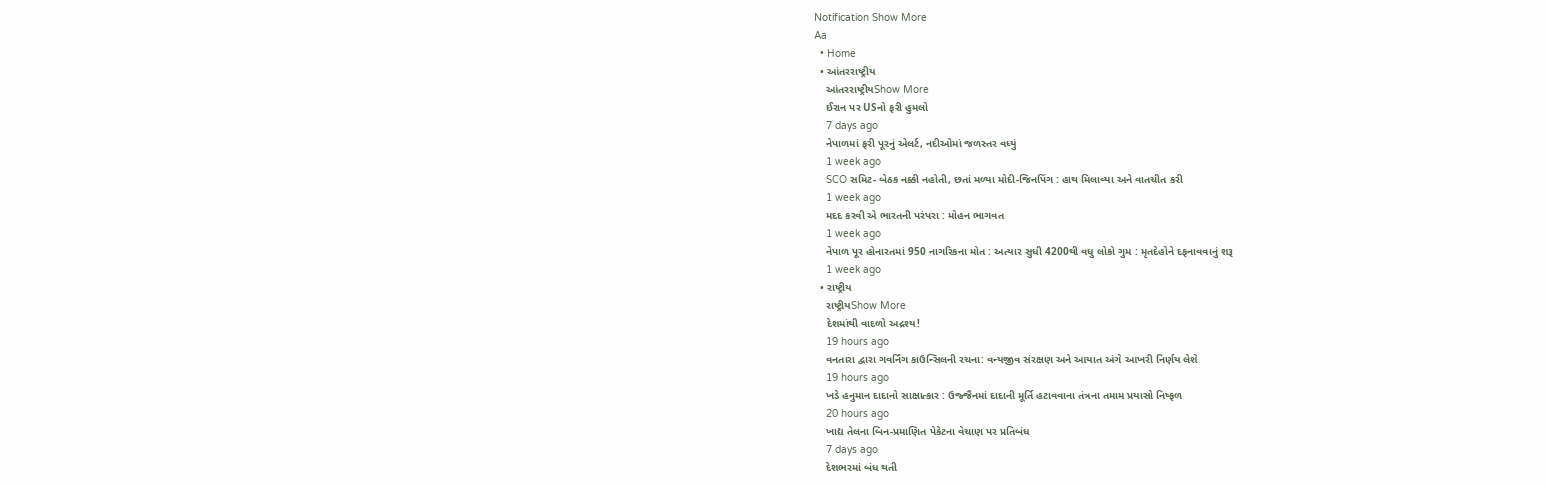Notification Show More
Aa
  • Home
  • આંતરરાષ્ટ્રીય
    આંતરરાષ્ટ્રીયShow More
    ઈરાન પર USનો ફરી હુમલો
    7 days ago
    નેપાળમાં ફરી પૂરનું એલર્ટ, નદીઓમાં જળસ્તર વધ્યું
    1 week ago
    SCO સમિટ- બેઠક નક્કી નહોતી, છતાં મળ્યા મોદી-જિનપિંગ : હાથ મિલાવ્યા અને વાતચીત કરી
    1 week ago
    મદદ કરવી એ ભારતની પરંપરા : મોહન ભાગવત
    1 week ago
    નેપાળ પૂર હોનારતમાં 950 નાગરિકના મોત : અત્યાર સુધી 4200થી વધુ લોકો ગુમ : મૃતદેહોને દફનાવવાનું શરૂ
    1 week ago
  • રાષ્ટ્રીય
    રાષ્ટ્રીયShow More
    દેશમાંથી વાદળો અદ્રશ્ય!
    19 hours ago
    વનતારા દ્વારા ગવર્નિંગ કાઉન્સિલની રચના: વન્યજીવ સંરક્ષણ અને આયાત અંગે આખરી નિર્ણય લેશે
    19 hours ago
    ખડે હનુમાન દાદાનો સાક્ષાત્કાર : ઉજ્જૈનમાં દાદાની મૂર્તિ હટાવવાના તંત્રના તમામ પ્રયાસો નિષ્ફળ
    20 hours ago
    ખાદ્ય તેલના બિન-પ્રમાણિત પેકેટના વેચાણ પર પ્રતિબંધ
    7 days ago
    દેશભરમાં બંધ થતી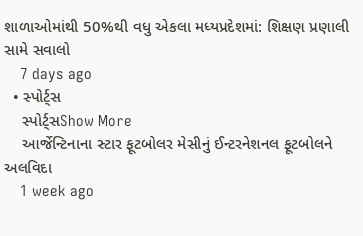શાળાઓમાંથી 50%થી વધુ એકલા મધ્યપ્રદેશમાં: શિક્ષણ પ્રણાલી સામે સવાલો
    7 days ago
  • સ્પોર્ટ્સ
    સ્પોર્ટ્સShow More
    આર્જેન્ટિનાના સ્ટાર ફૂટબોલર મેસીનું ઈન્ટરનેશનલ ફૂટબોલને અલવિદા
    1 week ago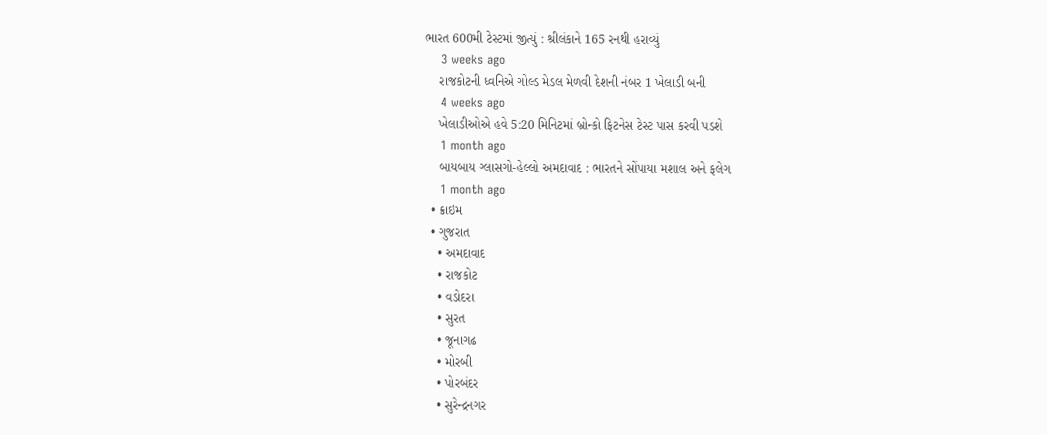ભારત 600મી ટેસ્ટમાં જીત્યું : શ્રીલંકાને 165 રનથી હરાવ્યું
    3 weeks ago
    રાજકોટની ધ્વનિએ ગોલ્ડ મેડલ મેળવી દેશની નંબર 1 ખેલાડી બની
    4 weeks ago
    ખેલાડીઓએ હવે 5:20 મિનિટમાં બ્રોન્કો ફિટનેસ ટેસ્ટ પાસ કરવી પડશે
    1 month ago
    બાયબાય ગ્લાસગો-હેલ્લો અમદાવાદ : ભારતને સોંપાયા મશાલ અને ફલેગ
    1 month ago
  • ક્રાઇમ
  • ગુજરાત
    • અમદાવાદ
    • રાજકોટ
    • વડોદરા
    • સુરત
    • જૂનાગઢ
    • મોરબી
    • પોરબંદર
    • સુરેન્દ્રનગર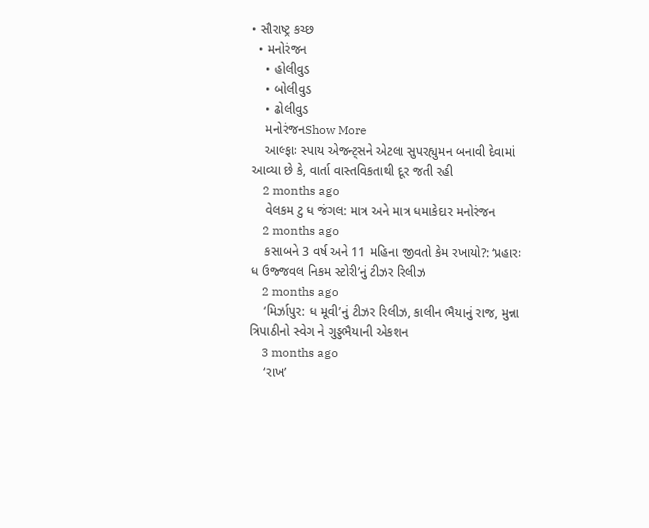• સૌરાષ્ટ્ર કચ્છ
  • મનોરંજન
    • હોલીવુડ
    • બોલીવુડ
    • ઢોલીવુડ
    મનોરંજનShow More
    આલ્ફાઃ સ્પાય એજન્ટ્સને એટલા સુપરહ્યુમન બનાવી દેવામાં આવ્યા છે કે, વાર્તા વાસ્તવિકતાથી દૂર જતી રહી
    2 months ago
    વેલકમ ટુ ધ જંગલ: માત્ર અને માત્ર ધમાકેદાર મનોરંજન
    2 months ago
    કસાબને 3 વર્ષ અને 11 મહિના જીવતો કેમ રખાયો?: ‘પ્રહારઃ ધ ઉજ્જવલ નિકમ સ્ટોરી’નું ટીઝર રિલીઝ
    2 months ago
    ‘મિર્ઝાપુર: ધ મૂવી’નું ટીઝર રિલીઝ, કાલીન ભૈયાનું રાજ, મુન્ના ત્રિપાઠીનો સ્વેગ ને ગુડ્ડભૈયાની એકશન
    3 months ago
    ‘રાખ’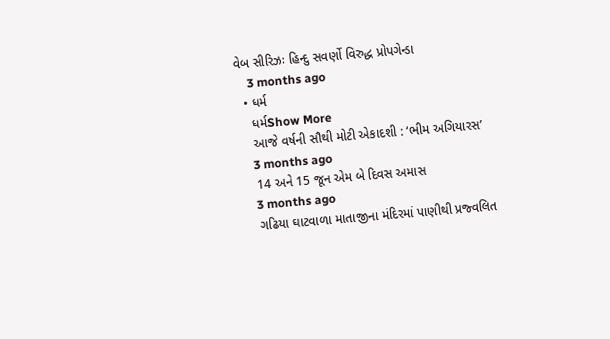વેબ સીરિઝઃ હિન્દુ સવર્ણો વિરુદ્ધ પ્રોપગેન્ડા
    3 months ago
  • ધર્મ
    ધર્મShow More
    આજે વર્ષની સૌથી મોટી એકાદશી : ‘ભીમ અગિયારસ’
    3 months ago
    14 અને 15 જૂન એમ બે દિવસ અમાસ
    3 months ago
    ગઢિયા ઘાટવાળા માતાજીના મંદિરમાં પાણીથી પ્રજ્વલિત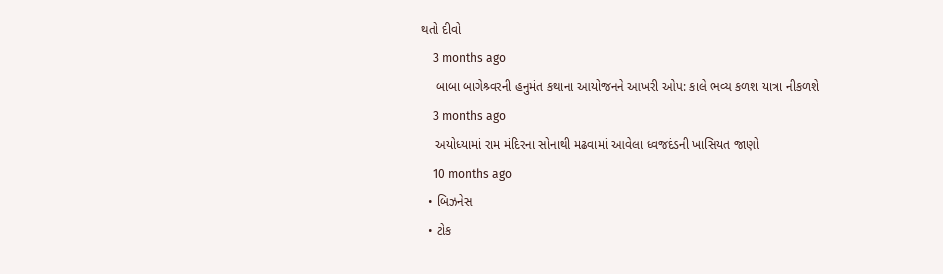થતો દીવો
    3 months ago
    બાબા બાગેશ્ર્વરની હનુમંત કથાના આયોજનને આખરી ઓપ: કાલે ભવ્ય કળશ યાત્રા નીકળશે
    3 months ago
    અયોધ્યામાં રામ મંદિરના સોનાથી મઢવામાં આવેલા ધ્વજદંડની ખાસિયત જાણો
    10 months ago
  • બિઝનેસ
  • ટોક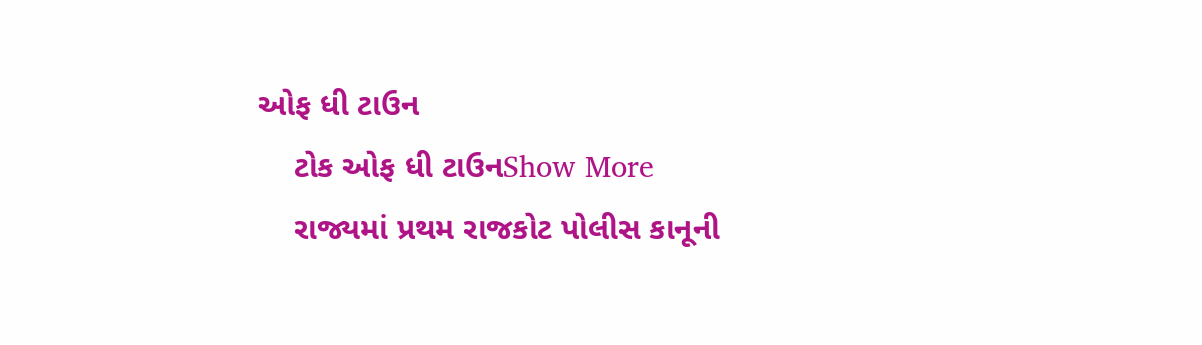ઓફ ધી ટાઉન
    ટોક ઓફ ધી ટાઉનShow More
    રાજ્યમાં પ્રથમ રાજકોટ પોલીસ કાનૂની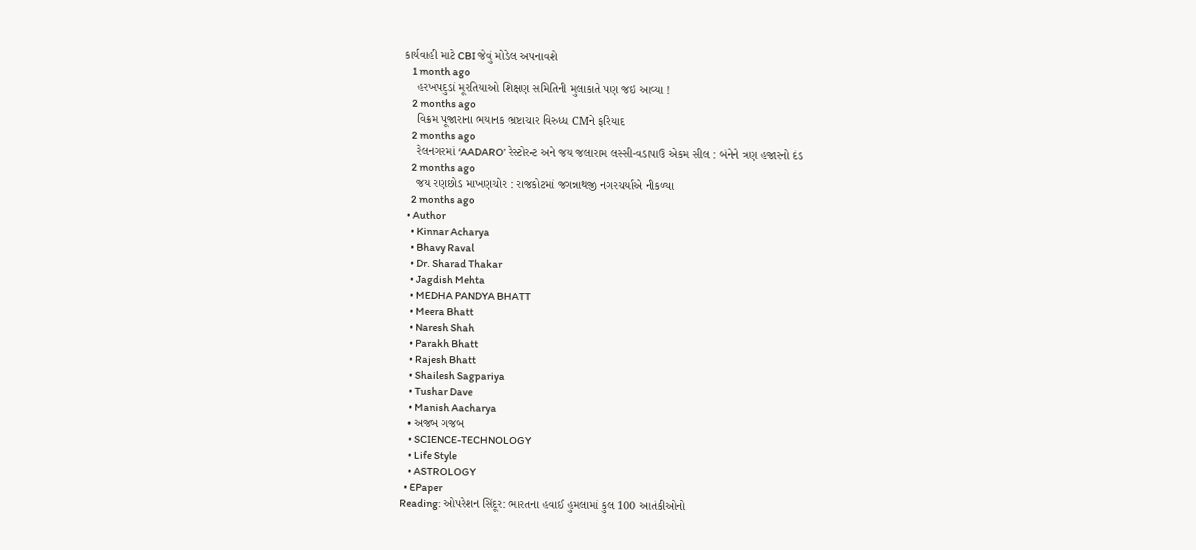કાર્યવાહી માટે CBI જેવું મોડેલ અપનાવશે
    1 month ago
    હરખપદુડાં મૂરતિયાઓ શિક્ષણ સમિતિની મુલાકાતે પણ જઇ આવ્યા !
    2 months ago
    વિક્રમ પૂજારાના ભયાનક ભ્રષ્ટાચાર વિરુધ્ધ CMને ફરિયાદ
    2 months ago
    રેલનગરમાં ‘AADARO’ રેસ્ટોરન્ટ અને જય જલારામ લસ્સી-વડાપાઉ એકમ સીલ : બંનેને ત્રણ હજારનો દંડ
    2 months ago
    જય રણછોડ માખણચોર : રાજકોટમાં જગન્નાથજી નગરચર્યાએ નીકળ્યા
    2 months ago
  • Author
    • Kinnar Acharya
    • Bhavy Raval
    • Dr. Sharad Thakar
    • Jagdish Mehta
    • MEDHA PANDYA BHATT
    • Meera Bhatt
    • Naresh Shah
    • Parakh Bhatt
    • Rajesh Bhatt
    • Shailesh Sagpariya
    • Tushar Dave
    • Manish Aacharya
  • અજબ ગજબ
    • SCIENCE-TECHNOLOGY
    • Life Style
    • ASTROLOGY
  • EPaper
Reading: ઓપરેશન સિંદૂર: ભારતના હવાઈ હુમલામાં કુલ 100 આતંકીઓનો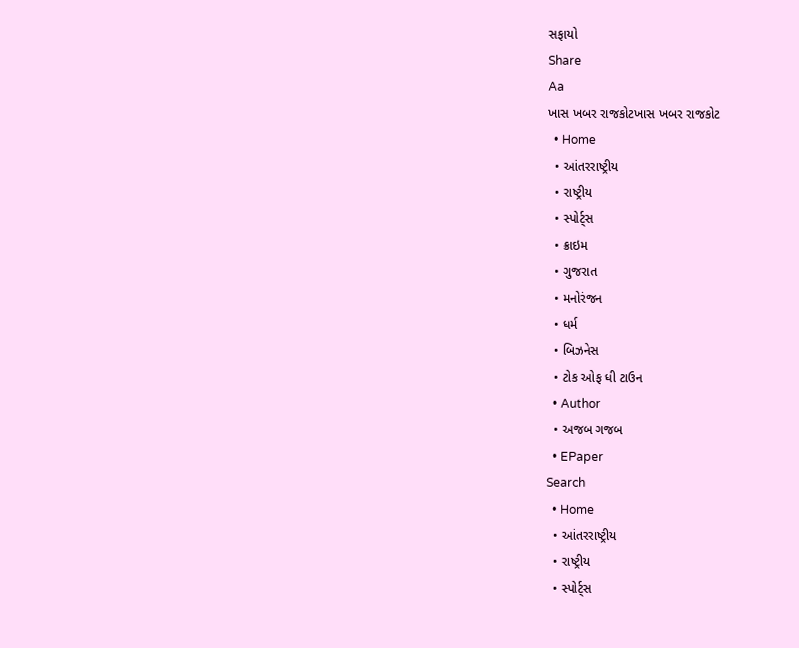સફાયો
Share
Aa
ખાસ ખબર રાજકોટખાસ ખબર રાજકોટ
  • Home
  • આંતરરાષ્ટ્રીય
  • રાષ્ટ્રીય
  • સ્પોર્ટ્સ
  • ક્રાઇમ
  • ગુજરાત
  • મનોરંજન
  • ધર્મ
  • બિઝનેસ
  • ટોક ઓફ ધી ટાઉન
  • Author
  • અજબ ગજબ
  • EPaper
Search
  • Home
  • આંતરરાષ્ટ્રીય
  • રાષ્ટ્રીય
  • સ્પોર્ટ્સ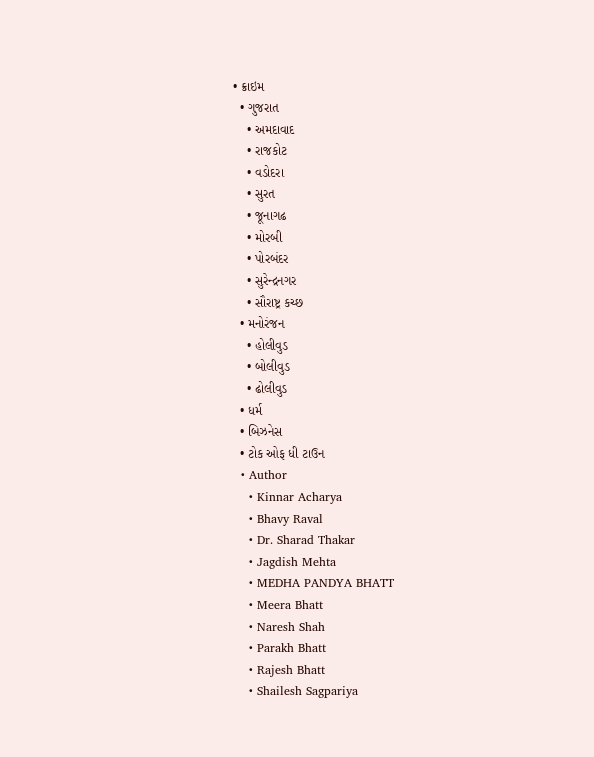• ક્રાઇમ
  • ગુજરાત
    • અમદાવાદ
    • રાજકોટ
    • વડોદરા
    • સુરત
    • જૂનાગઢ
    • મોરબી
    • પોરબંદર
    • સુરેન્દ્રનગર
    • સૌરાષ્ટ્ર કચ્છ
  • મનોરંજન
    • હોલીવુડ
    • બોલીવુડ
    • ઢોલીવુડ
  • ધર્મ
  • બિઝનેસ
  • ટોક ઓફ ધી ટાઉન
  • Author
    • Kinnar Acharya
    • Bhavy Raval
    • Dr. Sharad Thakar
    • Jagdish Mehta
    • MEDHA PANDYA BHATT
    • Meera Bhatt
    • Naresh Shah
    • Parakh Bhatt
    • Rajesh Bhatt
    • Shailesh Sagpariya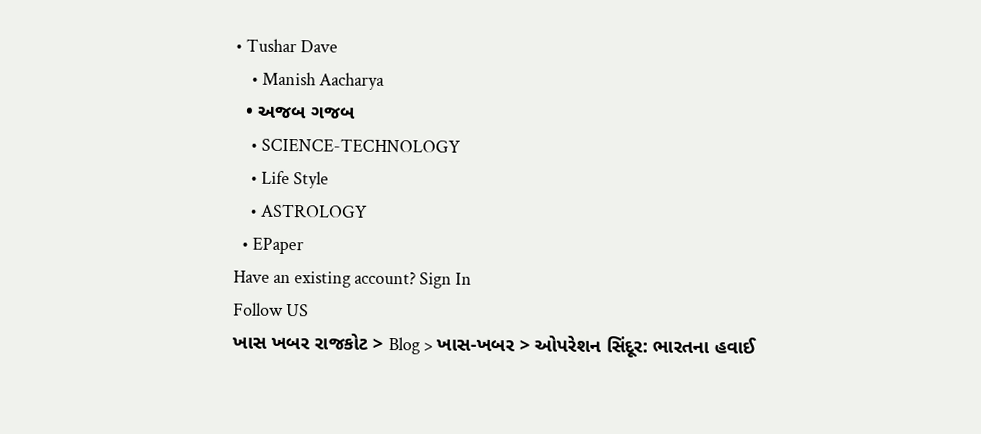• Tushar Dave
    • Manish Aacharya
  • અજબ ગજબ
    • SCIENCE-TECHNOLOGY
    • Life Style
    • ASTROLOGY
  • EPaper
Have an existing account? Sign In
Follow US
ખાસ ખબર રાજકોટ > Blog > ખાસ-ખબર > ઓપરેશન સિંદૂર: ભારતના હવાઈ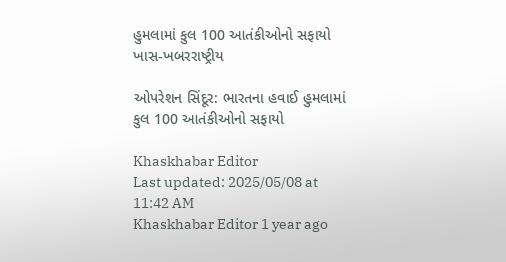હુમલામાં કુલ 100 આતંકીઓનો સફાયો
ખાસ-ખબરરાષ્ટ્રીય

ઓપરેશન સિંદૂર: ભારતના હવાઈ હુમલામાં કુલ 100 આતંકીઓનો સફાયો

Khaskhabar Editor
Last updated: 2025/05/08 at 11:42 AM
Khaskhabar Editor 1 year ago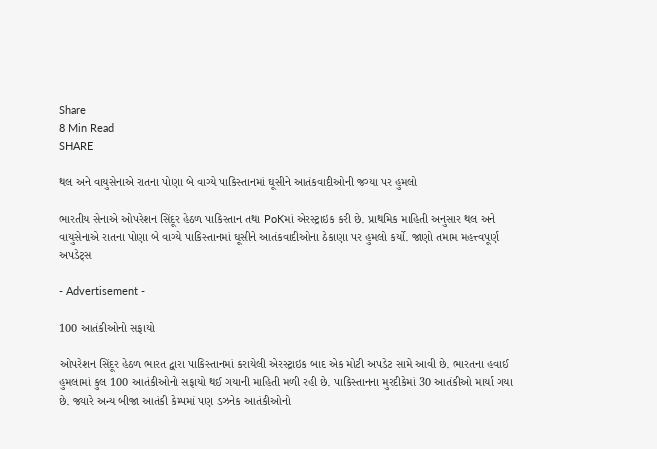Share
8 Min Read
SHARE

થલ અને વાયુસેનાએ રાતના પોણા બે વાગ્યે પાકિસ્તાનમાં ઘૂસીને આતંકવાદીઓની જગ્યા પર હુમલો

ભારતીય સેનાએ ઓપરેશન સિંદૂર હેઠળ પાકિસ્તાન તથા PoKમાં એરસ્ટ્રાઇક કરી છે. પ્રાથમિક માહિતી અનુસાર થલ અને વાયુસેનાએ રાતના પોણા બે વાગ્યે પાકિસ્તાનમાં ઘૂસીને આતંકવાદીઓના ઠેકાણા પર હુમલો કર્યો. જાણો તમામ મહત્ત્વપૂર્ણ અપડેટ્સ

- Advertisement -

100 આતંકીઓનો સફાયો

ઓપરેશન સિંદૂર હેઠળ ભારત દ્વારા પાકિસ્તાનમાં કરાયેલી એરસ્ટ્રાઇક બાદ એક મોટી અપડેટ સામે આવી છે. ભારતના હવાઈ હુમલામાં કુલ 100 આતંકીઓનો સફાયો થઈ ગયાની માહિતી મળી રહી છે. પાકિસ્તાનના મુરદીકેમાં 30 આતંકીઓ માર્યા ગયા છે. જ્યારે અન્ય બીજા આતંકી કેમ્પમાં પણ ડઝનેક આતંકીઓનો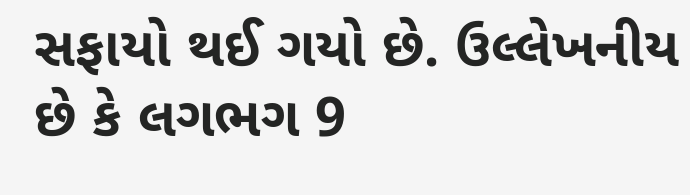સફાયો થઈ ગયો છે. ઉલ્લેખનીય છે કે લગભગ 9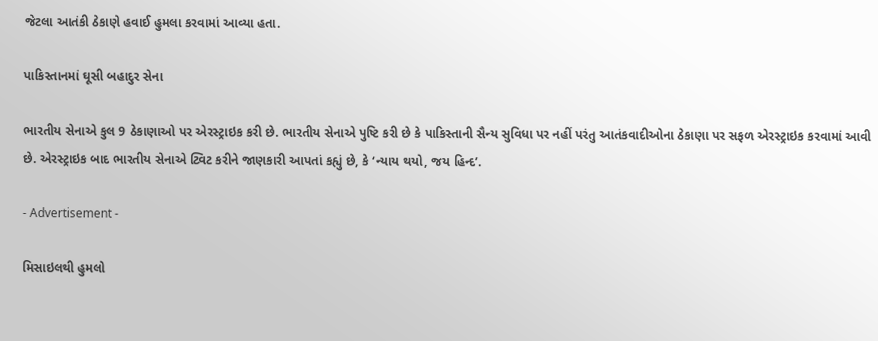જેટલા આતંકી ઠેકાણે હવાઈ હુમલા કરવામાં આવ્યા હતા.

પાકિસ્તાનમાં ઘૂસી બહાદુર સેના

ભારતીય સેનાએ કુલ 9 ઠેકાણાઓ પર એરસ્ટ્રાઇક કરી છે. ભારતીય સેનાએ પુષ્ટિ કરી છે કે પાકિસ્તાની સૈન્ય સુવિધા પર નહીં પરંતુ આતંકવાદીઓના ઠેકાણા પર સફળ એરસ્ટ્રાઇક કરવામાં આવી છે. એરસ્ટ્રાઇક બાદ ભારતીય સેનાએ ટ્વિટ કરીને જાણકારી આપતાં કહ્યું છે, કે ‘ન્યાય થયો, જય હિન્દ’.

- Advertisement -

મિસાઇલથી હુમલો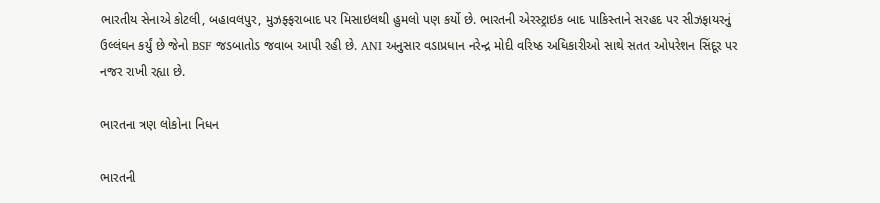ભારતીય સેનાએ કોટલી, બહાવલપુર, મુઝફ્ફરાબાદ પર મિસાઇલથી હુમલો પણ કર્યો છે. ભારતની એરસ્ટ્રાઇક બાદ પાકિસ્તાને સરહદ પર સીઝફાયરનું ઉલ્લંઘન કર્યું છે જેનો BSF જડબાતોડ જવાબ આપી રહી છે. ANI અનુસાર વડાપ્રધાન નરેન્દ્ર મોદી વરિષ્ઠ અધિકારીઓ સાથે સતત ઓપરેશન સિંદૂર પર નજર રાખી રહ્યા છે.

ભારતના ત્રણ લોકોના નિધન

ભારતની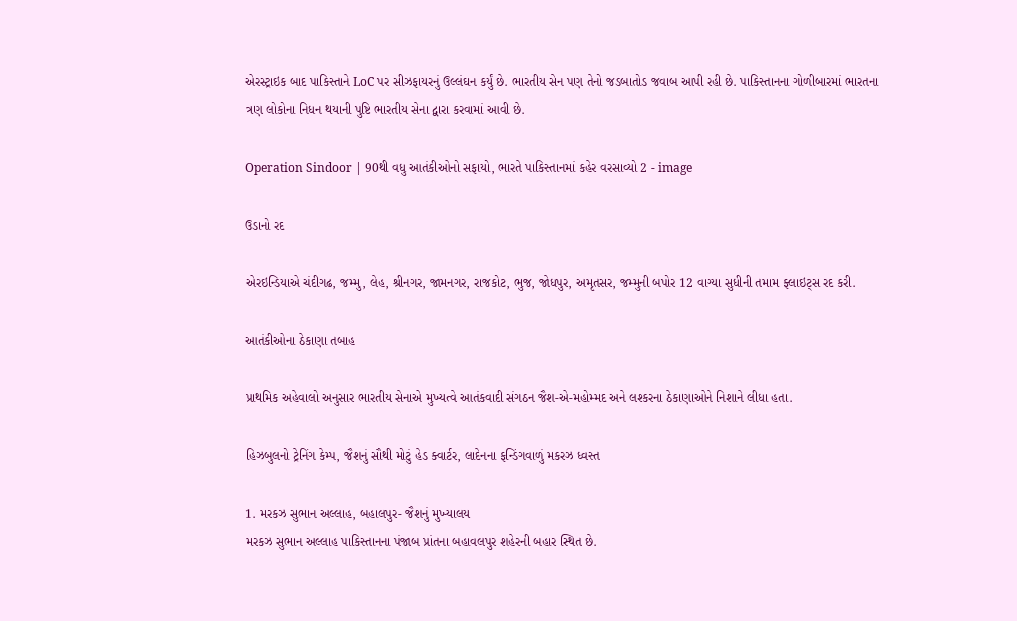એરસ્ટ્રાઇક બાદ પાકિસ્તાને LoC પર સીઝફાયરનું ઉલ્લંઘન કર્યું છે. ભારતીય સેન પણ તેનો જડબાતોડ જવાબ આપી રહી છે. પાકિસ્તાનના ગોળીબારમાં ભારતના ત્રણ લોકોના નિધન થયાની પુષ્ટિ ભારતીય સેના દ્વારા કરવામાં આવી છે.

Operation Sindoor | 90થી વધુ આતંકીઓનો સફાયો, ભારતે પાકિસ્તાનમાં કહેર વરસાવ્યો 2 - image

ઉડાનો રદ

એરઇન્ડિયાએ ચંદીગઢ, જમ્મુ, લેહ, શ્રીનગર, જામનગર, રાજકોટ, ભુજ, જોધપુર, અમૃતસર, જમ્મુની બપોર 12 વાગ્યા સુધીની તમામ ફ્લાઇટ્સ રદ કરી.

આતંકીઓના ઠેકાણા તબાહ

પ્રાથમિક અહેવાલો અનુસાર ભારતીય સેનાએ મુખ્યત્વે આતંકવાદી સંગઠન જૈશ-એ-મહોમ્મદ અને લશ્કરના ઠેકાણાઓને નિશાને લીધા હતા.

હિઝબુલનો ટ્રેનિંગ કેમ્પ, જૈશનું સૌથી મોટું હેડ ક્વાર્ટર, લાદેનના ફન્ડિંગવાળું મકરઝ ધ્વસ્ત

1. મરકઝ સુભાન અલ્લાહ, બહાલપુર- જૈશનું મુખ્યાલય
મરકઝ સુભાન અલ્લાહ પાકિસ્તાનના પંજાબ પ્રાંતના બહાવલપુર શહેરની બહાર સ્થિત છે.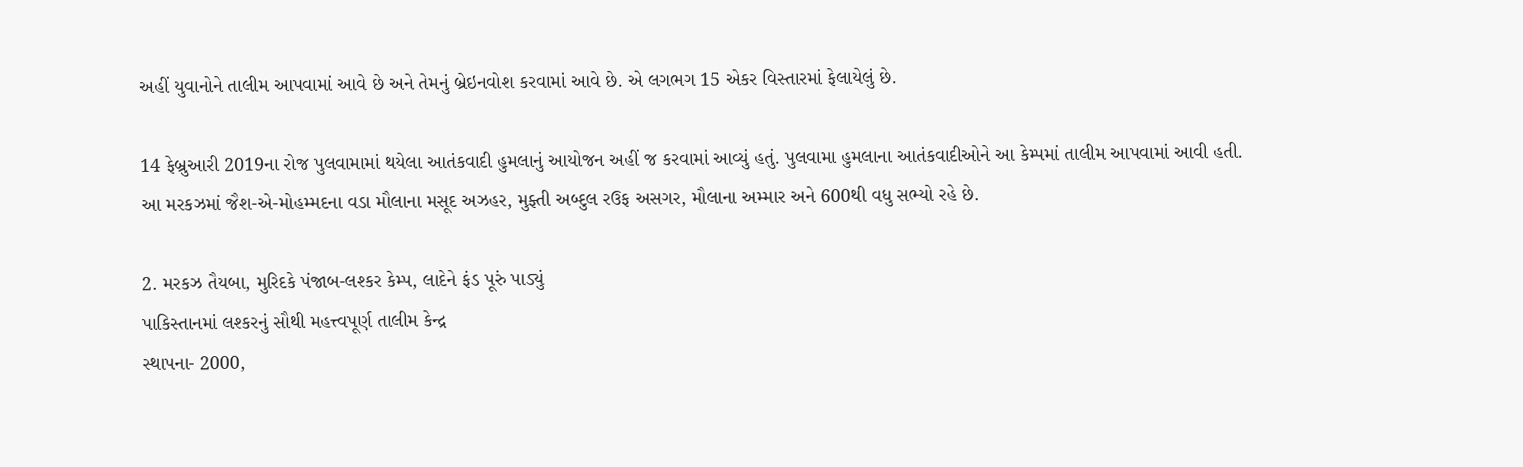અહીં યુવાનોને તાલીમ આપવામાં આવે છે અને તેમનું બ્રેઇનવોશ કરવામાં આવે છે. એ લગભગ 15 એકર વિસ્તારમાં ફેલાયેલું છે.

14 ફેબ્રુઆરી 2019ના રોજ પુલવામામાં થયેલા આતંકવાદી હુમલાનું આયોજન અહીં જ કરવામાં આવ્યું હતું. પુલવામા હુમલાના આતંકવાદીઓને આ કેમ્પમાં તાલીમ આપવામાં આવી હતી.
આ મરકઝમાં જૈશ-એ-મોહમ્મદના વડા મૌલાના મસૂદ અઝહર, મુફ્તી અબ્દુલ રઉફ અસગર, મૌલાના અમ્માર અને 600થી વધુ સભ્યો રહે છે.

2. મરકઝ તૈયબા, મુરિદકે પંજાબ-લશ્કર કેમ્પ, લાદેને ફંડ પૂરું પાડ્યું
પાકિસ્તાનમાં લશ્કરનું સૌથી મહત્ત્વપૂર્ણ તાલીમ કેન્દ્ર
સ્થાપના- 2000,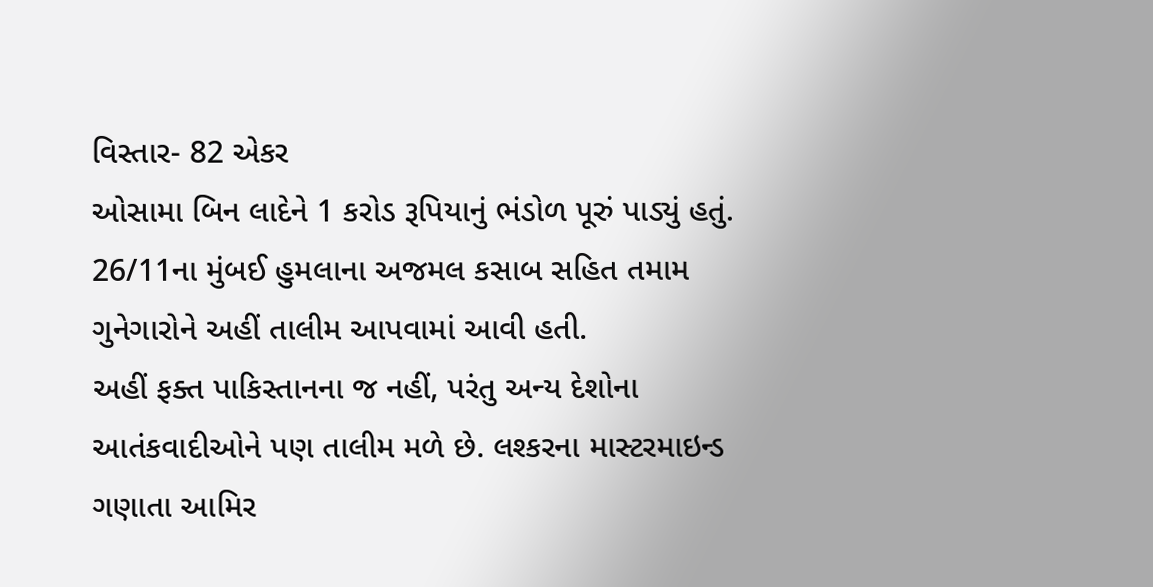વિસ્તાર- 82 એકર
ઓસામા બિન લાદેને 1 કરોડ રૂપિયાનું ભંડોળ પૂરું પાડ્યું હતું. 26/11ના મુંબઈ હુમલાના અજમલ કસાબ સહિત તમામ ગુનેગારોને અહીં તાલીમ આપવામાં આવી હતી.
અહીં ફક્ત પાકિસ્તાનના જ નહીં, પરંતુ અન્ય દેશોના આતંકવાદીઓને પણ તાલીમ મળે છે. લશ્કરના માસ્ટરમાઇન્ડ ગણાતા આમિર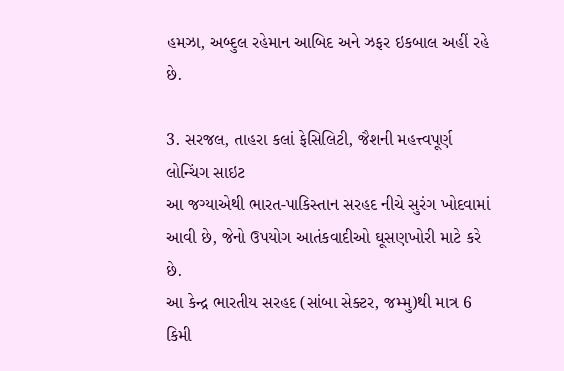હમઝા, અબ્દુલ રહેમાન આબિદ અને ઝફર ઇકબાલ અહીં રહે છે.

3. સરજલ, તાહરા કલાં ફેસિલિટી, જૈશની મહત્ત્વપૂર્ણ લોન્ચિંગ સાઇટ
આ જગ્યાએથી ભારત-પાકિસ્તાન સરહદ નીચે સુરંગ ખોદવામાં આવી છે, જેનો ઉપયોગ આતંકવાદીઓ ઘૂસણખોરી માટે કરે છે.
આ કેન્દ્ર ભારતીય સરહદ (સાંબા સેક્ટર, જમ્મુ)થી માત્ર 6 કિમી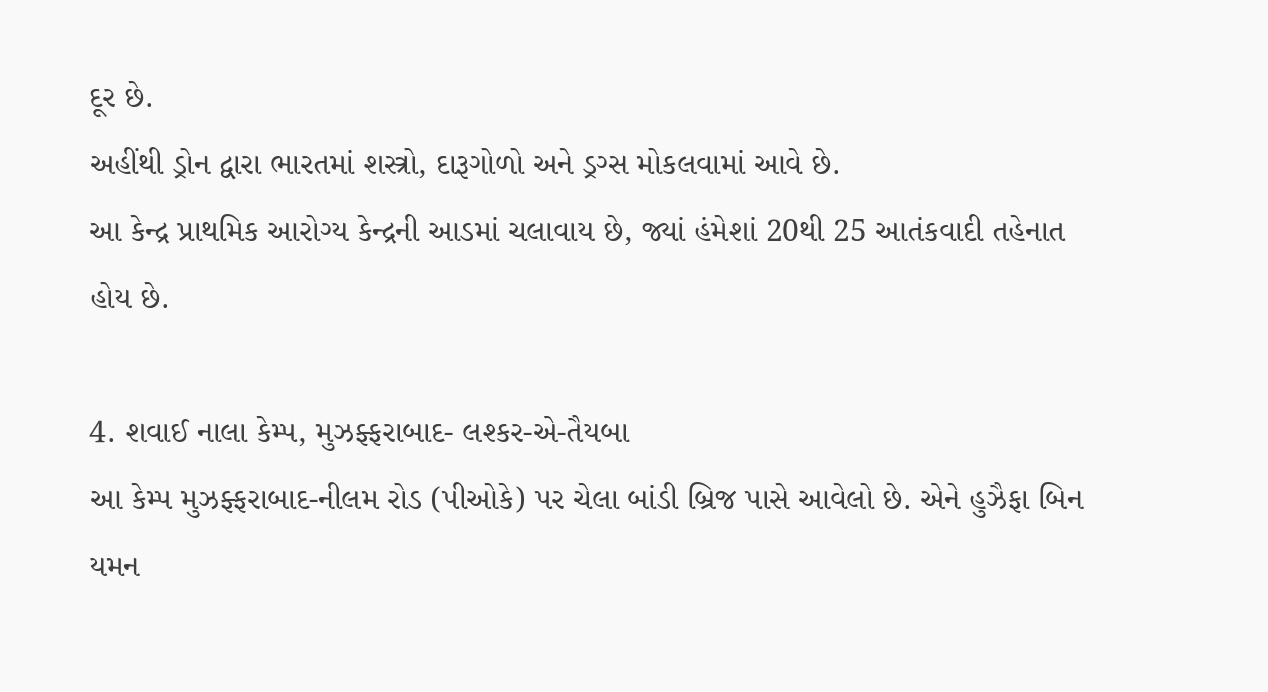દૂર છે.
અહીંથી ડ્રોન દ્વારા ભારતમાં શસ્ત્રો, દારૂગોળો અને ડ્રગ્સ મોકલવામાં આવે છે.
આ કેન્દ્ર પ્રાથમિક આરોગ્ય કેન્દ્રની આડમાં ચલાવાય છે, જ્યાં હંમેશાં 20થી 25 આતંકવાદી તહેનાત હોય છે.

4. શવાઈ નાલા કેમ્પ, મુઝફ્ફરાબાદ- લશ્કર-એ-તૈયબા
આ કેમ્પ મુઝફ્ફરાબાદ-નીલમ રોડ (પીઓકે) પર ચેલા બાંડી બ્રિજ પાસે આવેલો છે. એને હુઝૈફા બિન યમન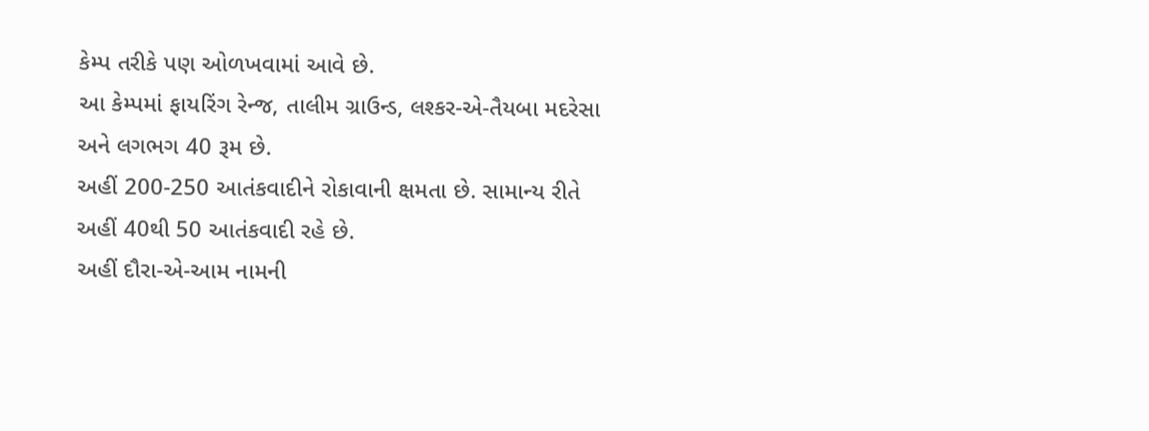કેમ્પ તરીકે પણ ઓળખવામાં આવે છે.
આ કેમ્પમાં ફાયરિંગ રેન્જ, તાલીમ ગ્રાઉન્ડ, લશ્કર-એ-તૈયબા મદરેસા અને લગભગ 40 રૂમ છે.
અહીં 200-250 આતંકવાદીને રોકાવાની ક્ષમતા છે. સામાન્ય રીતે અહીં 40થી 50 આતંકવાદી રહે છે.
અહીં દૌરા-એ-આમ નામની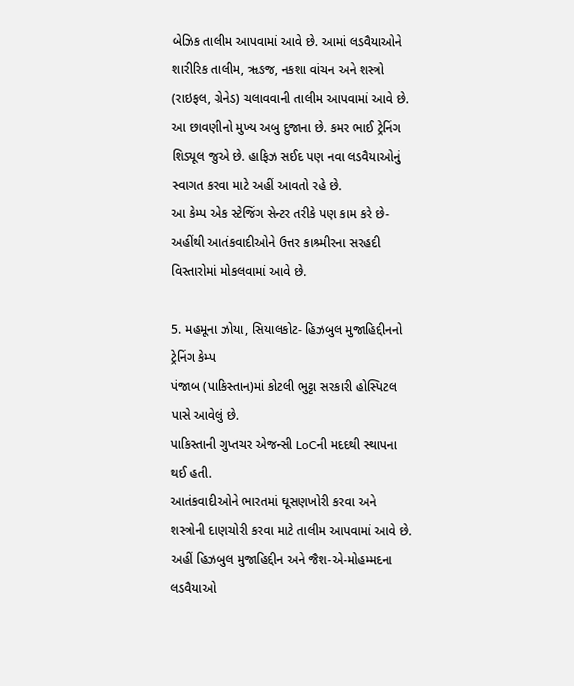બેઝિક તાલીમ આપવામાં આવે છે. આમાં લડવૈયાઓને શારીરિક તાલીમ, ૠઙજ, નકશા વાંચન અને શસ્ત્રો (રાઇફલ, ગ્રેનેડ) ચલાવવાની તાલીમ આપવામાં આવે છે.
આ છાવણીનો મુખ્ય અબુ દુજાના છે. કમર ભાઈ ટ્રેનિંગ શિડ્યૂલ જુએ છે. હાફિઝ સઈદ પણ નવા લડવૈયાઓનું સ્વાગત કરવા માટે અહીં આવતો રહે છે.
આ કેમ્પ એક સ્ટેજિંગ સેન્ટર તરીકે પણ કામ કરે છે- અહીંથી આતંકવાદીઓને ઉત્તર કાશ્ર્મીરના સરહદી વિસ્તારોમાં મોકલવામાં આવે છે.

5. મહમૂના ઝોયા, સિયાલકોટ- હિઝબુલ મુજાહિદ્દીનનો ટ્રેનિંગ કેમ્પ
પંજાબ (પાકિસ્તાન)માં કોટલી ભુટ્ટા સરકારી હોસ્પિટલ પાસે આવેલું છે.
પાકિસ્તાની ગુપ્તચર એજન્સી LoCની મદદથી સ્થાપના થઈ હતી.
આતંકવાદીઓને ભારતમાં ઘૂસણખોરી કરવા અને શસ્ત્રોની દાણચોરી કરવા માટે તાલીમ આપવામાં આવે છે. અહીં હિઝબુલ મુજાહિદ્દીન અને જૈશ-એ-મોહમ્મદના લડવૈયાઓ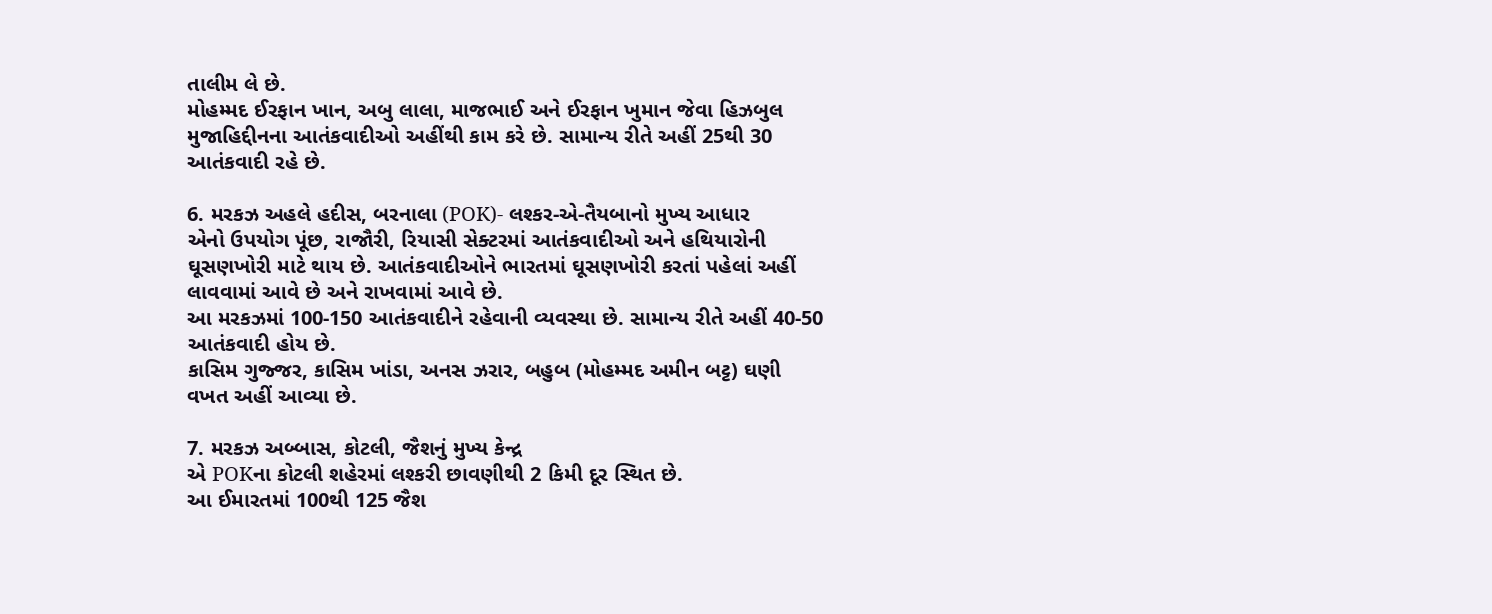તાલીમ લે છે.
મોહમ્મદ ઈરફાન ખાન, અબુ લાલા, માજભાઈ અને ઈરફાન ખુમાન જેવા હિઝબુલ મુજાહિદ્દીનના આતંકવાદીઓ અહીંથી કામ કરે છે. સામાન્ય રીતે અહીં 25થી 30 આતંકવાદી રહે છે.

6. મરકઝ અહલે હદીસ, બરનાલા (POK)- લશ્કર-એ-તૈયબાનો મુખ્ય આધાર
એનો ઉપયોગ પૂંછ, રાજૌરી, રિયાસી સેક્ટરમાં આતંકવાદીઓ અને હથિયારોની ઘૂસણખોરી માટે થાય છે. આતંકવાદીઓને ભારતમાં ઘૂસણખોરી કરતાં પહેલાં અહીં લાવવામાં આવે છે અને રાખવામાં આવે છે.
આ મરકઝમાં 100-150 આતંકવાદીને રહેવાની વ્યવસ્થા છે. સામાન્ય રીતે અહીં 40-50 આતંકવાદી હોય છે.
કાસિમ ગુજ્જર, કાસિમ ખાંડા, અનસ ઝરાર, બહુબ (મોહમ્મદ અમીન બટ્ટ) ઘણી વખત અહીં આવ્યા છે.

7. મરકઝ અબ્બાસ, કોટલી, જૈશનું મુખ્ય કેન્દ્ર
એ POKના કોટલી શહેરમાં લશ્કરી છાવણીથી 2 કિમી દૂર સ્થિત છે.
આ ઈમારતમાં 100થી 125 જૈશ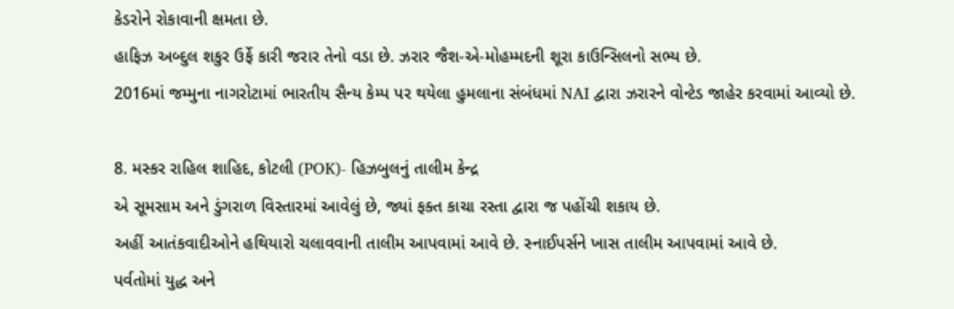કેડરોને રોકાવાની ક્ષમતા છે.
હાફિઝ અબ્દુલ શકુર ઉર્ફે કારી જરાર તેનો વડા છે. ઝરાર જૈશ-એ-મોહમ્મદની શૂરા કાઉન્સિલનો સભ્ય છે.
2016માં જમ્મુના નાગરોટામાં ભારતીય સૈન્ય કેમ્પ પર થયેલા હુમલાના સંબંધમાં NAI દ્વારા ઝરારને વોન્ટેડ જાહેર કરવામાં આવ્યો છે.

8. મસ્કર રાહિલ શાહિદ, કોટલી (POK)- હિઝબુલનું તાલીમ કેન્દ્ર
એ સૂમસામ અને ડુંગરાળ વિસ્તારમાં આવેલું છે, જ્યાં ફક્ત કાચા રસ્તા દ્વારા જ પહોંચી શકાય છે.
અહીં આતંકવાદીઓને હથિયારો ચલાવવાની તાલીમ આપવામાં આવે છે. સ્નાઈપર્સને ખાસ તાલીમ આપવામાં આવે છે.
પર્વતોમાં યુદ્ધ અને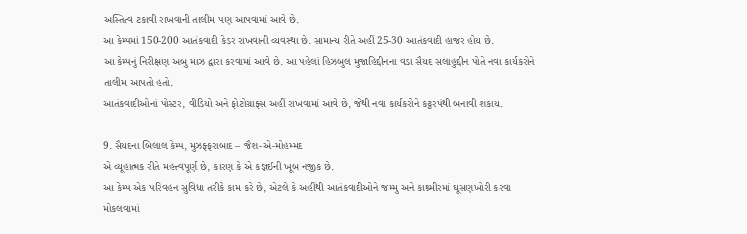અસ્તિત્વ ટકાવી રાખવાની તાલીમ પણ આપવામાં આવે છે.
આ કેમ્પમાં 150-200 આતંકવાદી કેડર રાખવાની વ્યવસ્થા છે. સામાન્ય રીતે અહીં 25-30 આતંકવાદી હાજર હોય છે.
આ કેમ્પનું નિરીક્ષણ અબુ માઝ દ્વારા કરવામાં આવે છે. આ પહેલાં હિઝબુલ મુજાહિદ્દીનના વડા સૈયદ સલાહુદ્દીન પોતે નવા કાર્યકરોને તાલીમ આપતો હતો.
આતંકવાદીઓનાં પોસ્ટર, વીડિયો અને ફોટોગ્રાફ્સ અહીં રાખવામાં આવે છે, જેથી નવા કાર્યકરોને કટ્ટરપંથી બનાવી શકાય.

9. સૈયદના બિલાલ કેમ્પ, મુઝફ્ફરાબાદ – જૈશ-એ-મોહમ્મદ
એ વ્યૂહાત્મક રીતે મહત્ત્વપૂર્ણ છે, કારણ કે એ કજ્ઞઈની ખૂબ નજીક છે.
આ કેમ્પ એક પરિવહન સુવિધા તરીકે કામ કરે છે, એટલે કે અહીંથી આતંકવાદીઓને જમ્મુ અને કાશ્ર્મીરમાં ઘૂસણખોરી કરવા મોકલવામાં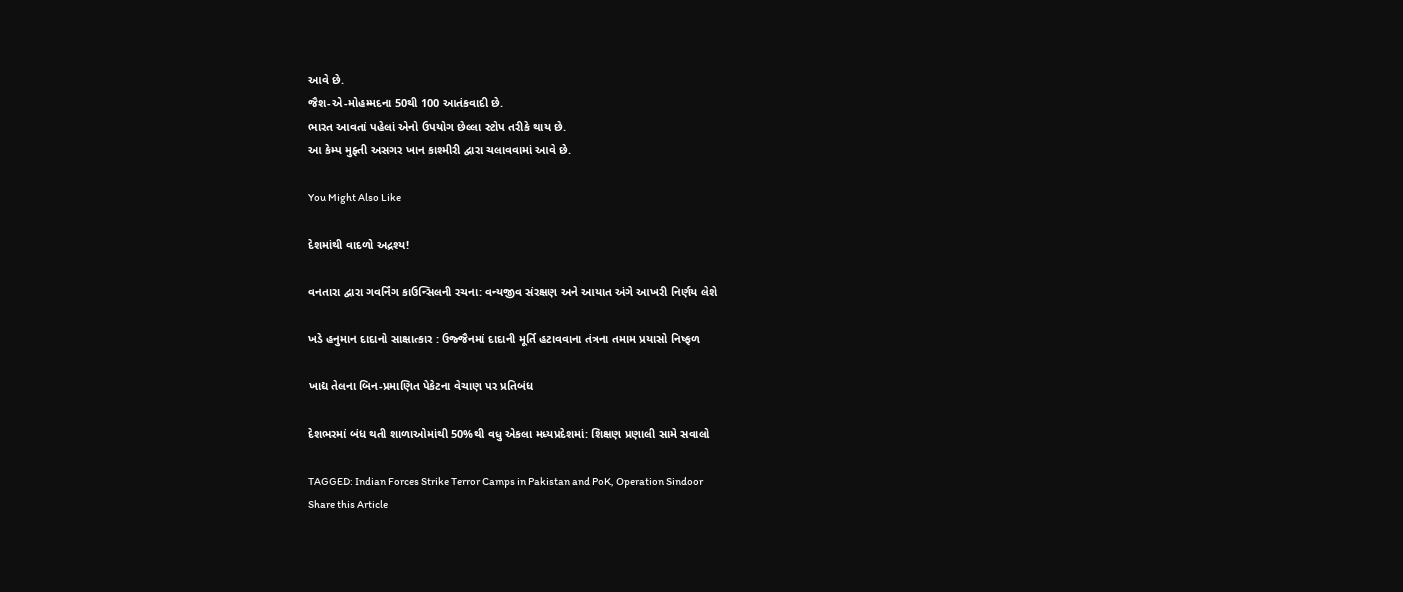આવે છે.
જૈશ-એ-મોહમ્મદના 50થી 100 આતંકવાદી છે.
ભારત આવતાં પહેલાં એનો ઉપયોગ છેલ્લા સ્ટોપ તરીકે થાય છે.
આ કેમ્પ મુફ્તી અસગર ખાન કાશ્મીરી દ્વારા ચલાવવામાં આવે છે.

You Might Also Like

દેશમાંથી વાદળો અદ્રશ્ય!

વનતારા દ્વારા ગવર્નિંગ કાઉન્સિલની રચના: વન્યજીવ સંરક્ષણ અને આયાત અંગે આખરી નિર્ણય લેશે

ખડે હનુમાન દાદાનો સાક્ષાત્કાર : ઉજ્જૈનમાં દાદાની મૂર્તિ હટાવવાના તંત્રના તમામ પ્રયાસો નિષ્ફળ

ખાદ્ય તેલના બિન-પ્રમાણિત પેકેટના વેચાણ પર પ્રતિબંધ

દેશભરમાં બંધ થતી શાળાઓમાંથી 50%થી વધુ એકલા મધ્યપ્રદેશમાં: શિક્ષણ પ્રણાલી સામે સવાલો

TAGGED: Indian Forces Strike Terror Camps in Pakistan and PoK, Operation Sindoor
Share this Article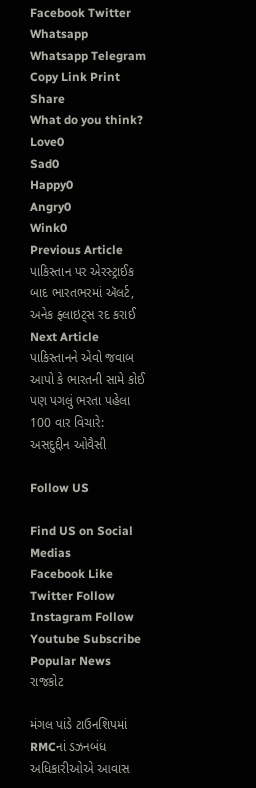Facebook Twitter Whatsapp Whatsapp Telegram Copy Link Print
Share
What do you think?
Love0
Sad0
Happy0
Angry0
Wink0
Previous Article પાકિસ્તાન પર એરસ્ટ્રાઈક બાદ ભારતભરમાં ઍલર્ટ, અનેક ફ્લાઇટ્સ રદ કરાઈ
Next Article પાકિસ્તાનને એવો જવાબ આપો કે ભારતની સામે કોઈ પણ પગલું ભરતા પહેલા 100 વાર વિચારે: અસદુદ્દીન ઓવૈસી

Follow US

Find US on Social Medias
Facebook Like
Twitter Follow
Instagram Follow
Youtube Subscribe
Popular News
રાજકોટ

મંગલ પાંડે ટાઉનશિપમાં RMCનાં ડઝનબંધ અધિકારીઓએ આવાસ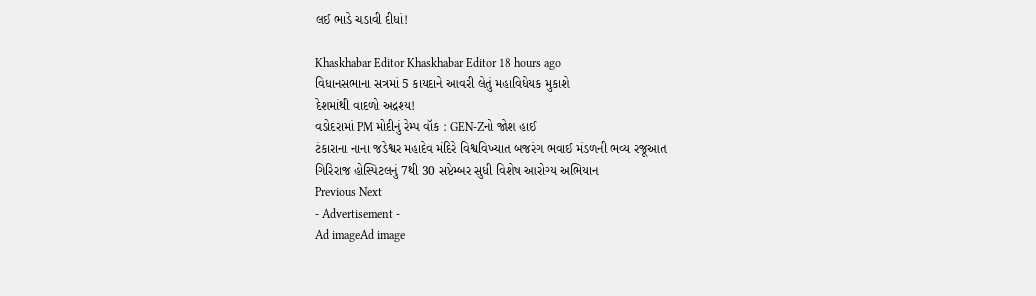લઈ ભાડે ચડાવી દીધાં!

Khaskhabar Editor Khaskhabar Editor 18 hours ago
વિધાનસભાના સત્રમાં 5 કાયદાને આવરી લેતું મહાવિધેયક મુકાશે
દેશમાંથી વાદળો અદ્રશ્ય!
વડોદરામાં PM મોદીનું રેમ્પ વૉક : GEN-Zનો જોશ હાઈ
ટંકારાના નાના જડેશ્વર મહાદેવ મંદિરે વિશ્વવિખ્યાત બજરંગ ભવાઈ મંડળની ભવ્ય રજૂઆત
ગિરિરાજ હોસ્પિટલનું 7થી 30 સપ્ટેમ્બર સુધી વિશેષ આરોગ્ય અભિયાન
Previous Next
- Advertisement -
Ad imageAd image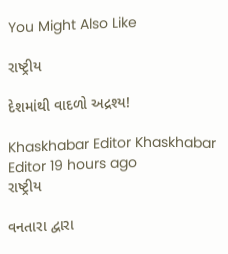You Might Also Like

રાષ્ટ્રીય

દેશમાંથી વાદળો અદ્રશ્ય!

Khaskhabar Editor Khaskhabar Editor 19 hours ago
રાષ્ટ્રીય

વનતારા દ્વારા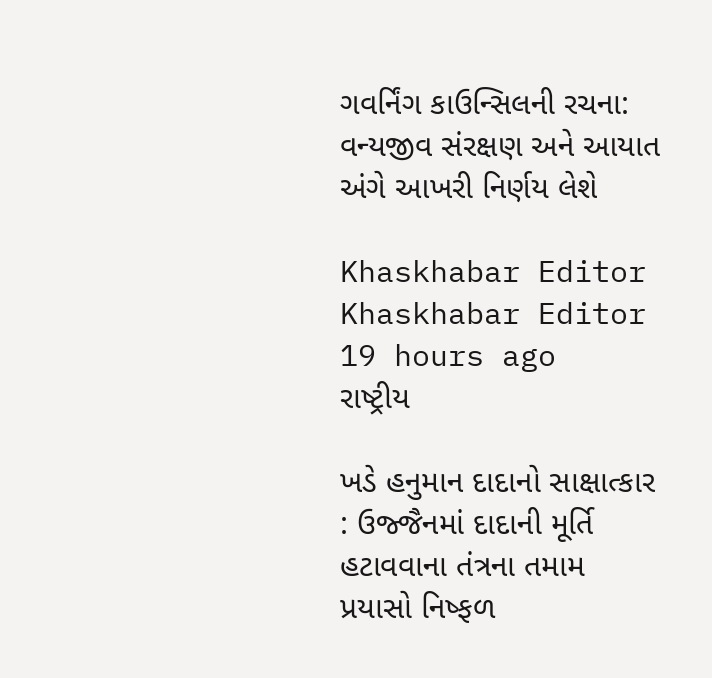ગવર્નિંગ કાઉન્સિલની રચના: વન્યજીવ સંરક્ષણ અને આયાત અંગે આખરી નિર્ણય લેશે

Khaskhabar Editor Khaskhabar Editor 19 hours ago
રાષ્ટ્રીય

ખડે હનુમાન દાદાનો સાક્ષાત્કાર : ઉજ્જૈનમાં દાદાની મૂર્તિ હટાવવાના તંત્રના તમામ પ્રયાસો નિષ્ફળ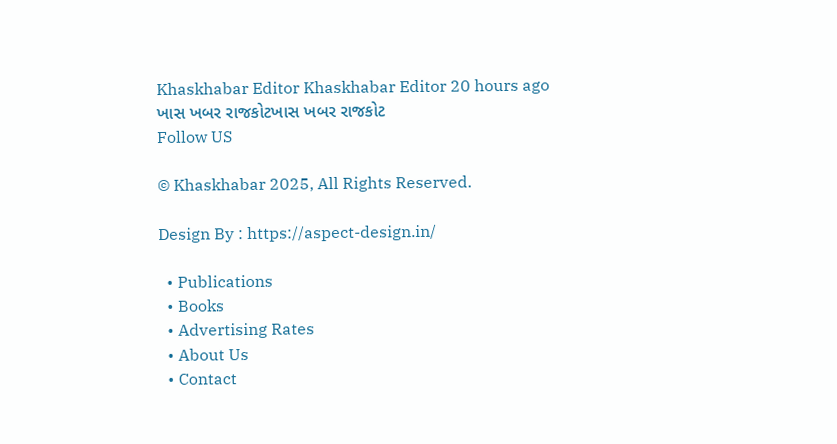Khaskhabar Editor Khaskhabar Editor 20 hours ago
ખાસ ખબર રાજકોટખાસ ખબર રાજકોટ
Follow US

© Khaskhabar 2025, All Rights Reserved.

Design By : https://aspect-design.in/

  • Publications
  • Books
  • Advertising Rates
  • About Us
  • Contact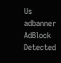Us
adbanner
AdBlock Detected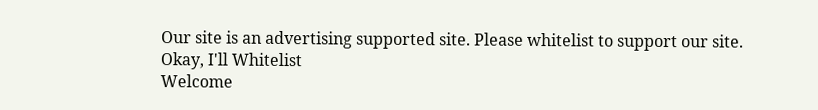Our site is an advertising supported site. Please whitelist to support our site.
Okay, I'll Whitelist
Welcome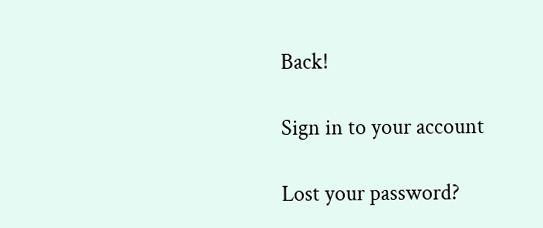Back!

Sign in to your account

Lost your password?